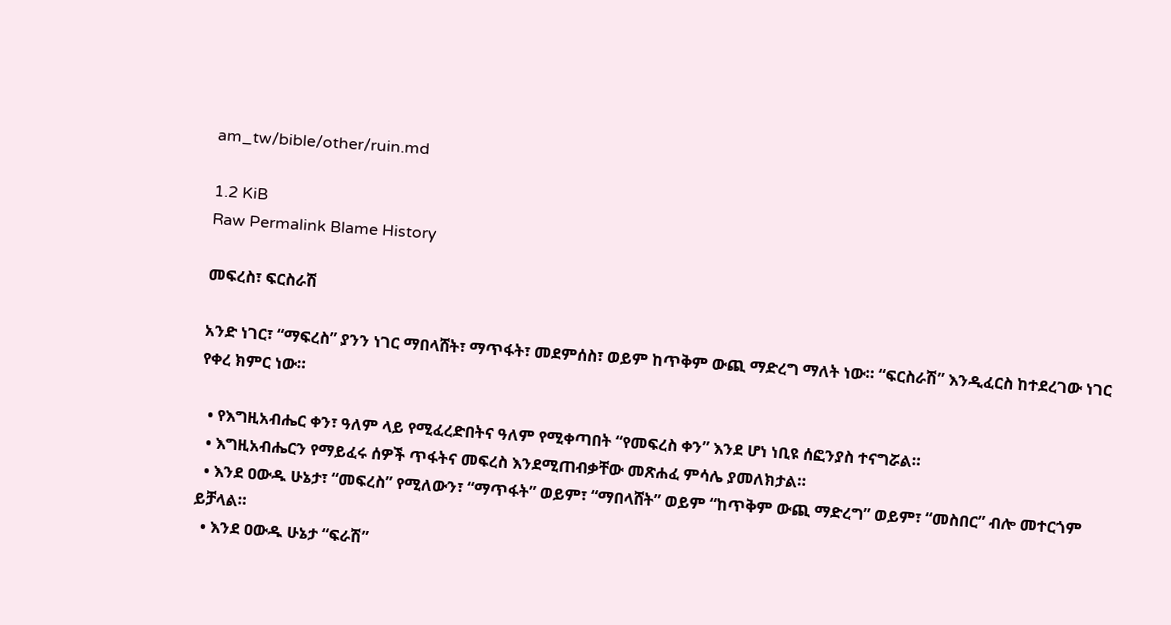am_tw/bible/other/ruin.md

1.2 KiB
Raw Permalink Blame History

መፍረስ፣ ፍርስራሽ

አንድ ነገር፣ “ማፍረስ” ያንን ነገር ማበላሸት፣ ማጥፋት፣ መደምሰስ፣ ወይም ከጥቅም ውጪ ማድረግ ማለት ነው። “ፍርስራሽ” እንዲፈርስ ከተደረገው ነገር የቀረ ክምር ነው።

  • የእግዚአብሔር ቀን፣ ዓለም ላይ የሚፈረድበትና ዓለም የሚቀጣበት “የመፍረስ ቀን” እንደ ሆነ ነቢዩ ሰፎንያስ ተናግሯል።
  • እግዚአብሔርን የማይፈሩ ሰዎች ጥፋትና መፍረስ እንደሚጠብቃቸው መጽሐፈ ምሳሌ ያመለክታል።
  • እንደ ዐውዱ ሁኔታ፣ “መፍረስ” የሚለውን፣ “ማጥፋት” ወይም፣ “ማበላሸት” ወይም “ከጥቅም ውጪ ማድረግ” ወይም፣ “መስበር” ብሎ መተርጎም ይቻላል።
  • እንደ ዐውዱ ሁኔታ “ፍራሽ”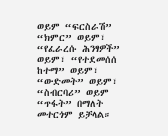ወይም “ፍርስራሽ” “ክምር” ወይም፣ “የፈራረሱ ሕንፃዎች” ወይም፣ “የተደመሰሰ ከተማ” ወይም፣ “ውድመት” ወይም፣ “ስብርባሪ” ወይም “ጥፋት” በማለት መተርጎም ይቻላል።